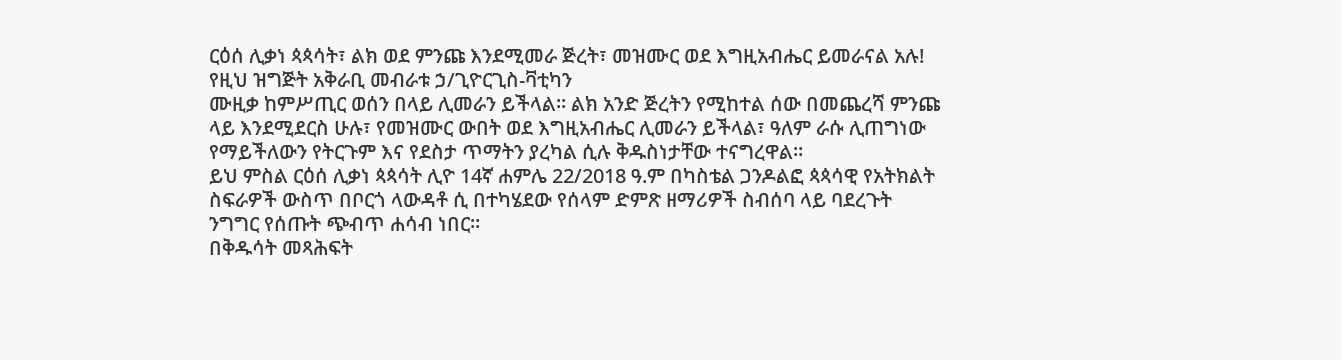ርዕሰ ሊቃነ ጳጳሳት፣ ልክ ወደ ምንጩ እንደሚመራ ጅረት፣ መዝሙር ወደ እግዚአብሔር ይመራናል አሉ!
የዚህ ዝግጅት አቅራቢ መብራቱ ኃ/ጊዮርጊስ-ቫቲካን
ሙዚቃ ከምሥጢር ወሰን በላይ ሊመራን ይችላል። ልክ አንድ ጅረትን የሚከተል ሰው በመጨረሻ ምንጩ ላይ እንደሚደርስ ሁሉ፣ የመዝሙር ውበት ወደ እግዚአብሔር ሊመራን ይችላል፣ ዓለም ራሱ ሊጠግነው የማይችለውን የትርጉም እና የደስታ ጥማትን ያረካል ሲሉ ቅዱስነታቸው ተናግረዋል።
ይህ ምስል ርዕሰ ሊቃነ ጳጳሳት ሊዮ 14ኛ ሐምሌ 22/2018 ዓ.ም በካስቴል ጋንዶልፎ ጳጳሳዊ የአትክልት ስፍራዎች ውስጥ በቦርጎ ላውዳቶ ሲ በተካሄደው የሰላም ድምጽ ዘማሪዎች ስብሰባ ላይ ባደረጉት ንግግር የሰጡት ጭብጥ ሐሳብ ነበር።
በቅዱሳት መጻሕፍት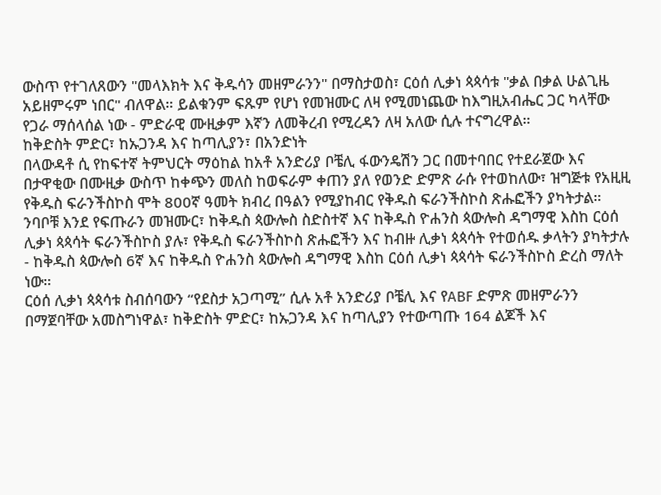ውስጥ የተገለጸውን "መላእክት እና ቅዱሳን መዘምራንን" በማስታወስ፣ ርዕሰ ሊቃነ ጳጳሳቱ "ቃል በቃል ሁልጊዜ አይዘምሩም ነበር" ብለዋል። ይልቁንም ፍጹም የሆነ የመዝሙር ለዛ የሚመነጨው ከእግዚአብሔር ጋር ካላቸው የጋራ ማሰላሰል ነው - ምድራዊ ሙዚቃም እኛን ለመቅረብ የሚረዳን ለዛ አለው ሲሉ ተናግረዋል።
ከቅድስት ምድር፣ ከኡጋንዳ እና ከጣሊያን፣ በአንድነት
በላውዳቶ ሲ የከፍተኛ ትምህርት ማዕከል ከአቶ አንድሪያ ቦቼሊ ፋውንዴሽን ጋር በመተባበር የተደራጀው እና በታዋቂው በሙዚቃ ውስጥ ከቀጭን መለስ ከወፍራም ቀጠን ያለ የወንድ ድምጽ ራሱ የተወከለው፣ ዝግጅቱ የአዚዚ የቅዱስ ፍራንችስኮስ ሞት 800ኛ ዓመት ክብረ በዓልን የሚያከብር የቅዱስ ፍራንችስኮስ ጽሑፎችን ያካትታል።
ንባቦቹ እንደ የፍጡራን መዝሙር፣ ከቅዱስ ጳውሎስ ስድስተኛ እና ከቅዱስ ዮሐንስ ጳውሎስ ዳግማዊ እስከ ርዕሰ ሊቃነ ጳጳሳት ፍራንችስኮስ ያሉ፣ የቅዱስ ፍራንችስኮስ ጽሑፎችን እና ከብዙ ሊቃነ ጳጳሳት የተወሰዱ ቃላትን ያካትታሉ - ከቅዱስ ጳውሎስ 6ኛ እና ከቅዱስ ዮሐንስ ጳውሎስ ዳግማዊ እስከ ርዕሰ ሊቃነ ጳጳሳት ፍራንችስኮስ ድረስ ማለት ነው።
ርዕሰ ሊቃነ ጳጳሳቱ ስብሰባውን “የደስታ አጋጣሚ” ሲሉ አቶ አንድሪያ ቦቼሊ እና የABF ድምጽ መዘምራንን በማጀባቸው አመስግነዋል፣ ከቅድስት ምድር፣ ከኡጋንዳ እና ከጣሊያን የተውጣጡ 164 ልጆች እና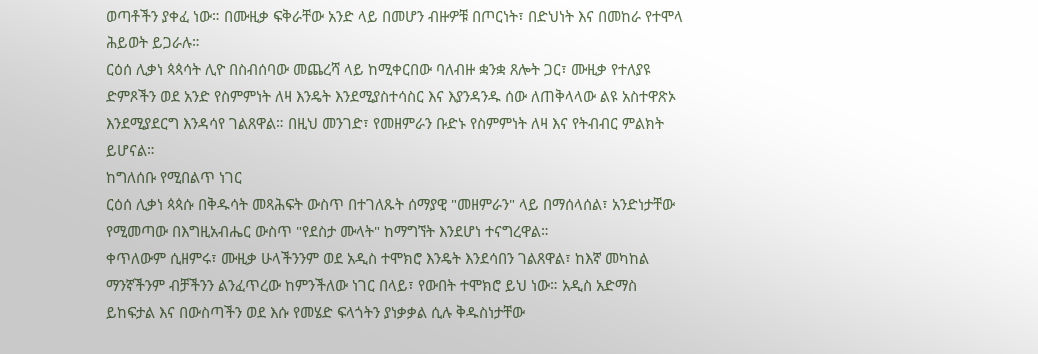ወጣቶችን ያቀፈ ነው። በሙዚቃ ፍቅራቸው አንድ ላይ በመሆን ብዙዎቹ በጦርነት፣ በድህነት እና በመከራ የተሞላ ሕይወት ይጋራሉ።
ርዕሰ ሊቃነ ጳጳሳት ሊዮ በስብሰባው መጨረሻ ላይ ከሚቀርበው ባለብዙ ቋንቋ ጸሎት ጋር፣ ሙዚቃ የተለያዩ ድምጾችን ወደ አንድ የስምምነት ለዛ እንዴት እንደሚያስተሳስር እና እያንዳንዱ ሰው ለጠቅላላው ልዩ አስተዋጽኦ እንደሚያደርግ እንዳሳየ ገልጸዋል። በዚህ መንገድ፣ የመዘምራን ቡድኑ የስምምነት ለዛ እና የትብብር ምልክት ይሆናል።
ከግለሰቡ የሚበልጥ ነገር
ርዕሰ ሊቃነ ጳጳሱ በቅዱሳት መጻሕፍት ውስጥ በተገለጹት ሰማያዊ "መዘምራን" ላይ በማሰላሰል፣ አንድነታቸው የሚመጣው በእግዚአብሔር ውስጥ "የደስታ ሙላት" ከማግኘት እንደሆነ ተናግረዋል።
ቀጥለውም ሲዘምሩ፣ ሙዚቃ ሁላችንንም ወደ አዲስ ተሞክሮ እንዴት እንደሳበን ገልጸዋል፣ ከእኛ መካከል ማንኛችንም ብቻችንን ልንፈጥረው ከምንችለው ነገር በላይ፣ የውበት ተሞክሮ ይህ ነው። አዲስ አድማስ ይከፍታል እና በውስጣችን ወደ እሱ የመሄድ ፍላጎትን ያነቃቃል ሲሉ ቅዱስነታቸው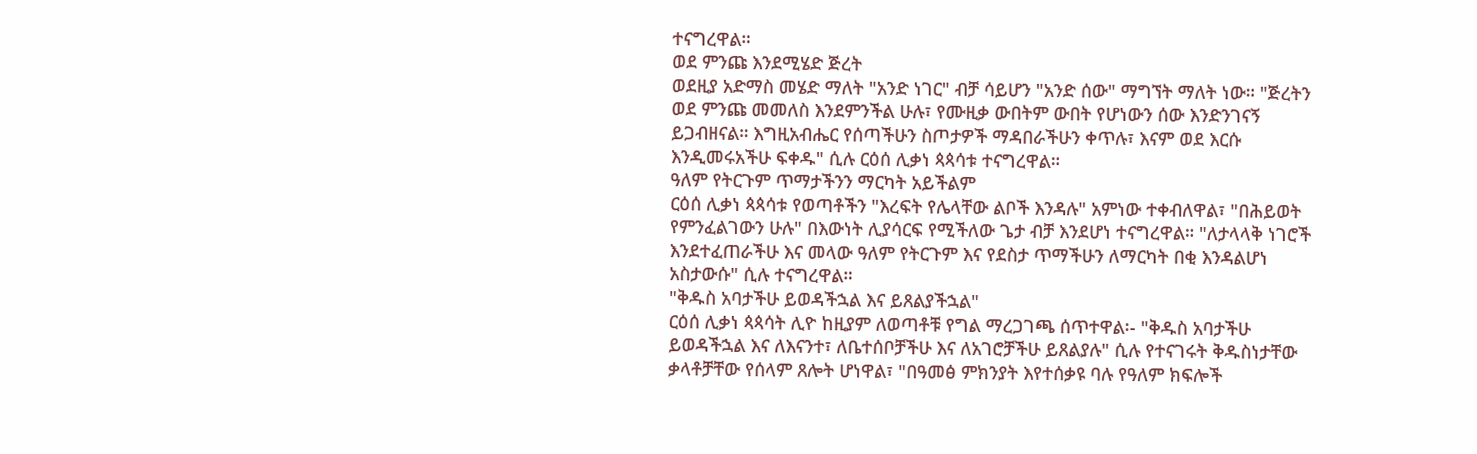ተናግረዋል።
ወደ ምንጩ እንደሚሄድ ጅረት
ወደዚያ አድማስ መሄድ ማለት "አንድ ነገር" ብቻ ሳይሆን "አንድ ሰው" ማግኘት ማለት ነው። "ጅረትን ወደ ምንጩ መመለስ እንደምንችል ሁሉ፣ የሙዚቃ ውበትም ውበት የሆነውን ሰው እንድንገናኝ ይጋብዘናል። እግዚአብሔር የሰጣችሁን ስጦታዎች ማዳበራችሁን ቀጥሉ፣ እናም ወደ እርሱ እንዲመሩአችሁ ፍቀዱ" ሲሉ ርዕሰ ሊቃነ ጳጳሳቱ ተናግረዋል።
ዓለም የትርጉም ጥማታችንን ማርካት አይችልም
ርዕሰ ሊቃነ ጳጳሳቱ የወጣቶችን "እረፍት የሌላቸው ልቦች እንዳሉ" አምነው ተቀብለዋል፣ "በሕይወት የምንፈልገውን ሁሉ" በእውነት ሊያሳርፍ የሚችለው ጌታ ብቻ እንደሆነ ተናግረዋል። "ለታላላቅ ነገሮች እንደተፈጠራችሁ እና መላው ዓለም የትርጉም እና የደስታ ጥማችሁን ለማርካት በቂ እንዳልሆነ አስታውሱ" ሲሉ ተናግረዋል።
"ቅዱስ አባታችሁ ይወዳችኋል እና ይጸልያችኋል"
ርዕሰ ሊቃነ ጳጳሳት ሊዮ ከዚያም ለወጣቶቹ የግል ማረጋገጫ ሰጥተዋል፡- "ቅዱስ አባታችሁ ይወዳችኋል እና ለእናንተ፣ ለቤተሰቦቻችሁ እና ለአገሮቻችሁ ይጸልያሉ" ሲሉ የተናገሩት ቅዱስነታቸው ቃላቶቻቸው የሰላም ጸሎት ሆነዋል፣ "በዓመፅ ምክንያት እየተሰቃዩ ባሉ የዓለም ክፍሎች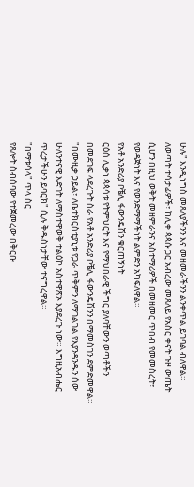ሁሉ" እንዲነግስ መጸለያችንን እና መዘመራችንን ልንቀጥል ይገባል ብለዋል።
ለወጣት ተሳታፊዎች፣ ከሊቀ ጳጳሱ ጋር አብረው መጸለይ የአስር ቀናት ጉዞ ውጤት ሲሆን በዚህ ወቅት መዘምራንና አስተማሪዎች በመዘመር ጥበብ የመመስረት፣ የወዳጅነት እና የወንድማማችነት ልምድን አካፍለዋል።
የአቶ አንድሪያ ቦቼሊ ፋውንዴሽን ቁርጠኝነት
ርዕሰ ሊቃነ ጳጳሳቱ የትምህርት እና የማህበራዊ ችግር ያለባቸውን ወጣቶችን በመደገፍ ላደረጉት ስራ የአቶ አንድሪያ ቦቼሊ ፋውንዴሽንን በማመስገን ደምድመዋል።
"በሙዚቃ ኃይል፣ ለቤተክርስቲያኒቱ የጋራ ጥቅምን ለማገልገል የእያንዳንዱን ሰው ሁለንተናዊ እድገት ለማስተዋወቅ ተልዕኮ አስተዋጽኦ እያደረጉ ነው። እግዚአብሔር ጥረታችሁን ይባርክ" ሲሉ ቅዱስነታቸው ተናግረዋል።
"በማቱሳላ" ጥላ ስር
የጸሎት ስብሰባው የተጀመረው በቅርቡ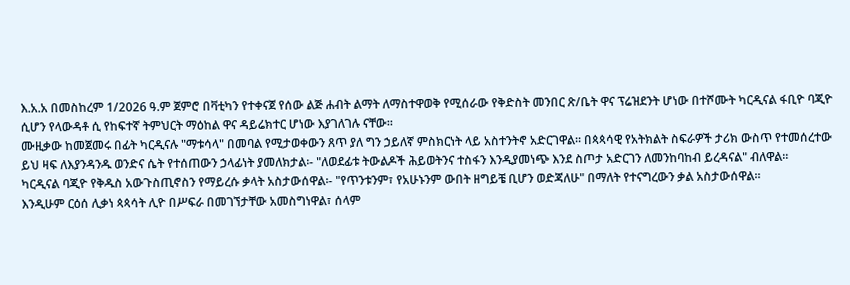እ.አ.አ በመስከረም 1/2026 ዓ.ም ጀምሮ በቫቲካን የተቀናጀ የሰው ልጅ ሐብት ልማት ለማስተዋወቅ የሚሰራው የቅድስት መንበር ጽ/ቤት ዋና ፕሬዝደንት ሆነው በተሾሙት ካርዲናል ፋቢዮ ባጂዮ ሲሆን የላውዳቶ ሲ የከፍተኛ ትምህርት ማዕከል ዋና ዳይሬክተር ሆነው እያገለገሉ ናቸው።
ሙዚቃው ከመጀመሩ በፊት ካርዲናሉ "ማቱሳላ" በመባል የሚታወቀውን ጸጥ ያለ ግን ኃይለኛ ምስክርነት ላይ አስተንትኖ አድርገዋል። በጳጳሳዊ የአትክልት ስፍራዎች ታሪክ ውስጥ የተመሰረተው ይህ ዛፍ ለእያንዳንዱ ወንድና ሴት የተሰጠውን ኃላፊነት ያመለክታል፡- "ለወደፊቱ ትውልዶች ሕይወትንና ተስፋን እንዲያመነጭ እንደ ስጦታ አድርገን ለመንከባከብ ይረዳናል" ብለዋል።
ካርዲናል ባጂዮ የቅዱስ አውጉስጢኖስን የማይረሱ ቃላት አስታውሰዋል፡- "የጥንቱንም፣ የአሁኑንም ውበት ዘግይቼ ቢሆን ወድጃለሁ" በማለት የተናግረውን ቃል አስታውሰዋል።
እንዲሁም ርዕሰ ሊቃነ ጳጳሳት ሊዮ በሥፍራ በመገኘታቸው አመስግነዋል፣ ሰላም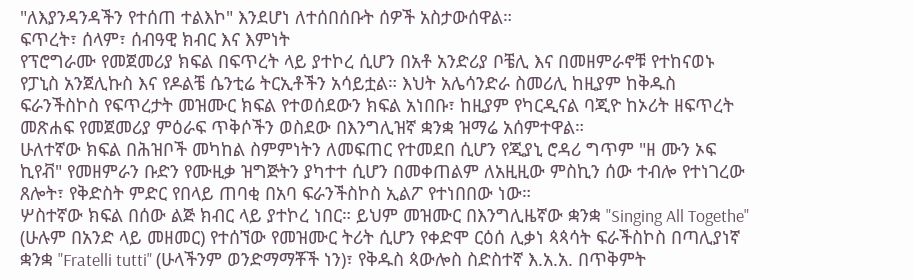"ለእያንዳንዳችን የተሰጠ ተልእኮ" እንደሆነ ለተሰበሰቡት ሰዎች አስታውሰዋል።
ፍጥረት፣ ሰላም፣ ሰብዓዊ ክብር እና እምነት
የፕሮግራሙ የመጀመሪያ ክፍል በፍጥረት ላይ ያተኮረ ሲሆን በአቶ አንድሪያ ቦቼሊ እና በመዘምራኖቹ የተከናወኑ የፓኒስ አንጀሊኩስ እና የዶልቼ ሴንቲሬ ትርኢቶችን አሳይቷል። እህት አሌሳንድራ ስመሪሊ ከዚያም ከቅዱስ ፍራንችስኮስ የፍጥረታት መዝሙር ክፍል የተወሰደውን ክፍል አነበቡ፣ ከዚያም የካርዲናል ባጂዮ ከኦሪት ዘፍጥረት መጽሐፍ የመጀመሪያ ምዕራፍ ጥቅሶችን ወስደው በእንግሊዝኛ ቋንቋ ዝማሬ አሰምተዋል።
ሁለተኛው ክፍል በሕዝቦች መካከል ስምምነትን ለመፍጠር የተመደበ ሲሆን የጂያኒ ሮዳሪ ግጥም "ዘ ሙን ኦፍ ኪየቭ" የመዘምራን ቡድን የሙዚቃ ዝግጅትን ያካተተ ሲሆን በመቀጠልም ለአዚዚው ምስኪን ሰው ተብሎ የተነገረው ጸሎት፣ የቅድስት ምድር የበላይ ጠባቂ በአባ ፍራንችስኮስ ኢልፖ የተነበበው ነው።
ሦስተኛው ክፍል በሰው ልጅ ክብር ላይ ያተኮረ ነበር። ይህም መዝሙር በእንግሊዜኛው ቋንቋ "Singing All Togethe" (ሁሉም በአንድ ላይ መዘመር) የተሰኘው የመዝሙር ትሪት ሲሆን የቀድሞ ርዕሰ ሊቃነ ጳጳሳት ፍራችስኮስ በጣሊያነኛ ቋንቋ "Fratelli tutti" (ሁላችንም ወንድማማቾች ነን)፣ የቅዱስ ጳውሎስ ስድስተኛ እ.አ.አ. በጥቅምት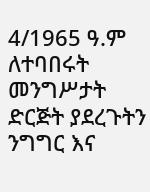4/1965 ዓ.ም ለተባበሩት መንግሥታት ድርጅት ያደረጉትን ንግግር እና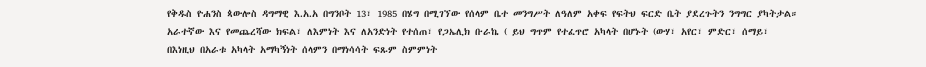የቅዱስ ዮሐንስ ጳውሎስ ዳግማዊ እ.አ.አ በግንቦት 13፣ 1985 በሄግ በሚገኘው የሰላም ቤተ መንግሥት ለዓለም አቀፍ የፍትህ ፍርድ ቤት ያደረጉትን ንግግር ያካትታል።
አራተኛው እና የመጨረሻው ክፍል፣ ለእምነት እና ለአንድነት የተሰጠ፣ የጋኤሊክ ቡራኬ ( ይህ ግጥም የተፈጥሮ አካላት በሆኑት (ውሃ፣ አየር፣ ምድር፣ ሰማይ፣ በእነዚህ በአራቱ አካላት አማካኝነት ሰላምን በማነሳሳት ፍጹም ስምምነት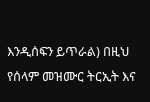እንዲሰፍን ይጥራል) በዚህ የሰላም መዝሙር ትርኢት እና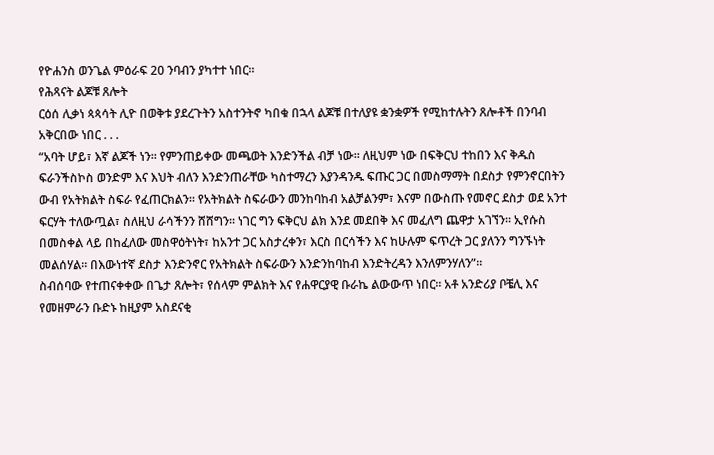የዮሐንስ ወንጌል ምዕራፍ 20 ንባብን ያካተተ ነበር።
የሕጻናት ልጆቹ ጸሎት
ርዕሰ ሊቃነ ጳጳሳት ሊዮ በወቅቱ ያደረጉትን አስተንትኖ ካበቁ በኋላ ልጆቹ በተለያዩ ቋንቋዎች የሚከተሉትን ጸሎቶች በንባብ አቅርበው ነበር . . .
“አባት ሆይ፣ እኛ ልጆች ነን። የምንጠይቀው መጫወት እንድንችል ብቻ ነው። ለዚህም ነው በፍቅርህ ተከበን እና ቅዱስ ፍራንችስኮስ ወንድም እና እህት ብለን እንድንጠራቸው ካስተማረን እያንዳንዱ ፍጡር ጋር በመስማማት በደስታ የምንኖርበትን ውብ የአትክልት ስፍራ የፈጠርክልን። የአትክልት ስፍራውን መንከባከብ አልቻልንም፣ እናም በውስጡ የመኖር ደስታ ወደ አንተ ፍርሃት ተለውጧል፣ ስለዚህ ራሳችንን ሸሸግን። ነገር ግን ፍቅርህ ልክ እንደ መደበቅ እና መፈለግ ጨዋታ አገኘን። ኢየሱስ በመስቀል ላይ በከፈለው መስዋዕትነት፣ ከአንተ ጋር አስታረቀን፣ እርስ በርሳችን እና ከሁሉም ፍጥረት ጋር ያለንን ግንኙነት መልሰሃል። በእውነተኛ ደስታ እንድንኖር የአትክልት ስፍራውን እንድንከባከብ እንድትረዳን እንለምንሃለን”።
ስብሰባው የተጠናቀቀው በጌታ ጸሎት፣ የሰላም ምልክት እና የሐዋርያዊ ቡራኬ ልውውጥ ነበር። አቶ አንድሪያ ቦቼሊ እና የመዘምራን ቡድኑ ከዚያም አስደናቂ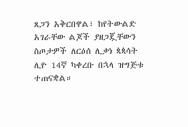ጸጋን አቅርበዋል፣ ከየትውልድ አገራቸው ልጆች ያዘጋጇቸውን ስጦታዎች ለርዕሰ ሊቃነ ጳጳሳት ሊዮ 14ኛ ካቀረቡ በኋላ ዝግጅቱ ተጠናቋል።